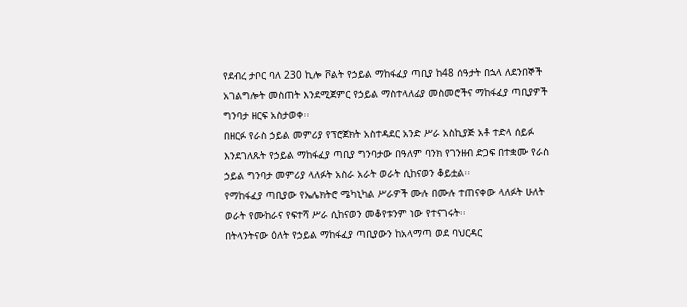የደብረ ታቦር ባለ 230 ኪሎ ቮልት የኃይል ማከፋፈያ ጣቢያ ከ48 ሰዓታት በኋላ ለደንበኞች አገልግሎት መስጠት እንደሚጀምር የኃይል ማስተላለፊያ መስመሮችና ማከፋፈያ ጣቢያዎች ግንባታ ዘርፍ አስታወቀ፡፡
በዘርፉ የራስ ኃይል መምሪያ የፕሮጀክት አስተዳደር አንድ ሥራ አስኪያጅ አቶ ተድላ ሰይፉ እንደገለጹት የኃይል ማከፋፈያ ጣቢያ ግንባታው በዓለም ባንክ የገንዘብ ድጋፍ በተቋሙ የራስ ኃይል ግንባታ መምሪያ ላለፉት አስራ አራት ወራት ሲከናወን ቆይቷል፡፡
የማከፋፈያ ጣቢያው የኤሌክትሮ ሜካኒካል ሥራዎች ሙሉ በሙሉ ተጠናቀው ላለፉት ሁለት ወራት የሙከራና የፍተሻ ሥራ ሲከናወን መቆየቱንም ነው የተናገሩት፡፡
በትላንትናው ዕለት የኃይል ማከፋፈያ ጣቢያውን ከአላማጣ ወደ ባህርዳር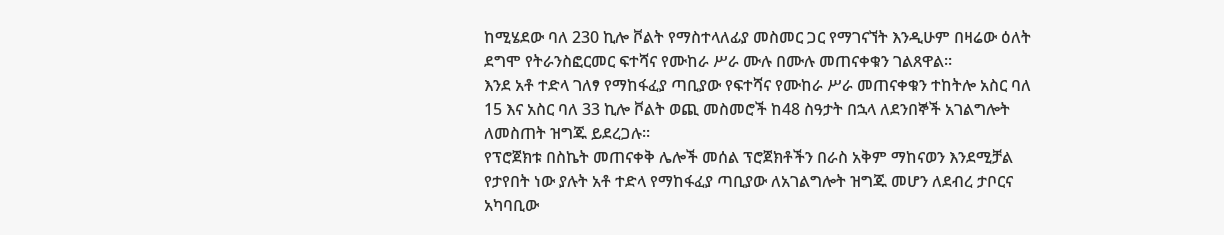ከሚሄደው ባለ 230 ኪሎ ቮልት የማስተላለፊያ መስመር ጋር የማገናኘት እንዲሁም በዛሬው ዕለት ደግሞ የትራንስፎርመር ፍተሻና የሙከራ ሥራ ሙሉ በሙሉ መጠናቀቁን ገልጸዋል፡፡
እንደ አቶ ተድላ ገለፃ የማከፋፈያ ጣቢያው የፍተሻና የሙከራ ሥራ መጠናቀቁን ተከትሎ አስር ባለ 15 እና አስር ባለ 33 ኪሎ ቮልት ወጪ መስመሮች ከ48 ስዓታት በኋላ ለደንበኞች አገልግሎት ለመስጠት ዝግጁ ይደረጋሉ፡፡
የፕሮጀክቱ በስኬት መጠናቀቅ ሌሎች መሰል ፕሮጀክቶችን በራስ አቅም ማከናወን እንደሚቻል የታየበት ነው ያሉት አቶ ተድላ የማከፋፈያ ጣቢያው ለአገልግሎት ዝግጁ መሆን ለደብረ ታቦርና አካባቢው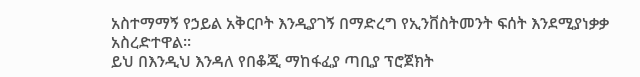አስተማማኝ የኃይል አቅርቦት እንዲያገኝ በማድረግ የኢንቨስትመንት ፍሰት እንደሚያነቃቃ አስረድተዋል፡፡
ይህ በእንዲህ እንዳለ የበቆጂ ማከፋፈያ ጣቢያ ፕሮጀክት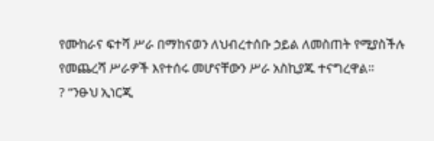የሙከራና ፍተሻ ሥራ በማከናወን ለህብረተሰቡ ኃይል ለመስጠት የሚያስችሉ የመጨረሻ ሥራዎች እየተሰሩ መሆናቸውን ሥራ አስኪያጁ ተናግረዋል፡፡
? “ንፁህ ኢነርጂ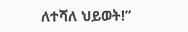ለተሻለ ህይወት!”